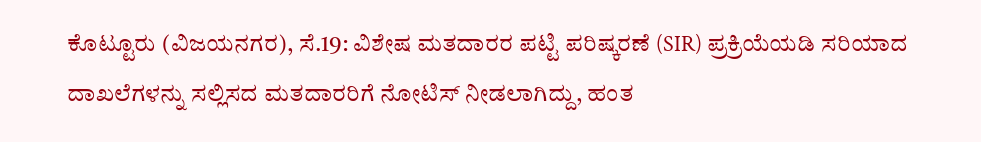ಕೊಟ್ಟೂರು (ವಿಜಯನಗರ), ಸೆ.19: ವಿಶೇಷ ಮತದಾರರ ಪಟ್ಟಿ ಪರಿಷ್ಕರಣೆ (SIR) ಪ್ರಕ್ರಿಯೆಯಡಿ ಸರಿಯಾದ ದಾಖಲೆಗಳನ್ನು ಸಲ್ಲಿಸದ ಮತದಾರರಿಗೆ ನೋಟಿಸ್ ನೀಡಲಾಗಿದ್ದು, ಹಂತ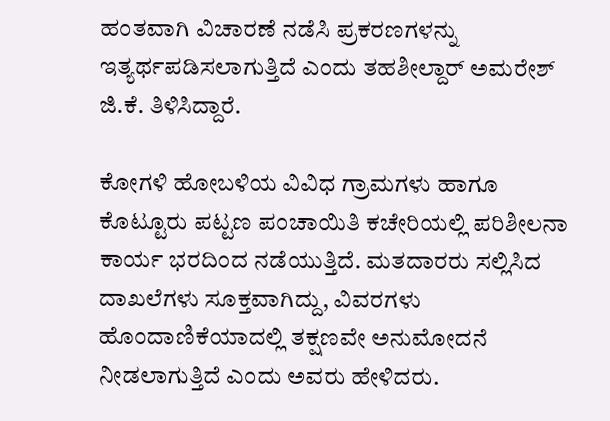ಹಂತವಾಗಿ ವಿಚಾರಣೆ ನಡೆಸಿ ಪ್ರಕರಣಗಳನ್ನು ಇತ್ಯರ್ಥಪಡಿಸಲಾಗುತ್ತಿದೆ ಎಂದು ತಹಶೀಲ್ದಾರ್ ಅಮರೇಶ್ ಜಿ.ಕೆ. ತಿಳಿಸಿದ್ದಾರೆ.

ಕೋಗಳಿ ಹೋಬಳಿಯ ವಿವಿಧ ಗ್ರಾಮಗಳು ಹಾಗೂ ಕೊಟ್ಟೂರು ಪಟ್ಟಣ ಪಂಚಾಯಿತಿ ಕಚೇರಿಯಲ್ಲಿ ಪರಿಶೀಲನಾ ಕಾರ್ಯ ಭರದಿಂದ ನಡೆಯುತ್ತಿದೆ. ಮತದಾರರು ಸಲ್ಲಿಸಿದ ದಾಖಲೆಗಳು ಸೂಕ್ತವಾಗಿದ್ದು, ವಿವರಗಳು ಹೊಂದಾಣಿಕೆಯಾದಲ್ಲಿ ತಕ್ಷಣವೇ ಅನುಮೋದನೆ ನೀಡಲಾಗುತ್ತಿದೆ ಎಂದು ಅವರು ಹೇಳಿದರು.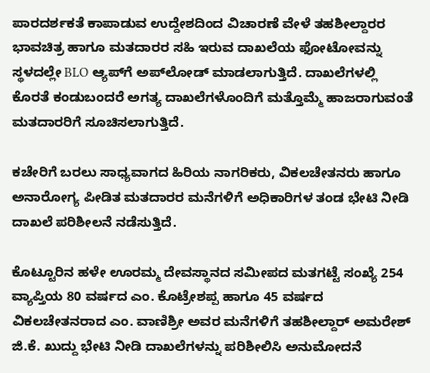ಪಾರದರ್ಶಕತೆ ಕಾಪಾಡುವ ಉದ್ದೇಶದಿಂದ ವಿಚಾರಣೆ ವೇಳೆ ತಹಶೀಲ್ದಾರರ ಭಾವಚಿತ್ರ ಹಾಗೂ ಮತದಾರರ ಸಹಿ ಇರುವ ದಾಖಲೆಯ ಫೋಟೋವನ್ನು ಸ್ಥಳದಲ್ಲೇ BLO ಆ್ಯಪ್‌ಗೆ ಅಪ್‌ಲೋಡ್ ಮಾಡಲಾಗುತ್ತಿದೆ. ದಾಖಲೆಗಳಲ್ಲಿ ಕೊರತೆ ಕಂಡುಬಂದರೆ ಅಗತ್ಯ ದಾಖಲೆಗಳೊಂದಿಗೆ ಮತ್ತೊಮ್ಮೆ ಹಾಜರಾಗುವಂತೆ ಮತದಾರರಿಗೆ ಸೂಚಿಸಲಾಗುತ್ತಿದೆ.

ಕಚೇರಿಗೆ ಬರಲು ಸಾಧ್ಯವಾಗದ ಹಿರಿಯ ನಾಗರಿಕರು, ವಿಕಲಚೇತನರು ಹಾಗೂ ಅನಾರೋಗ್ಯ ಪೀಡಿತ ಮತದಾರರ ಮನೆಗಳಿಗೆ ಅಧಿಕಾರಿಗಳ ತಂಡ ಭೇಟಿ ನೀಡಿ ದಾಖಲೆ ಪರಿಶೀಲನೆ ನಡೆಸುತ್ತಿದೆ.

ಕೊಟ್ಟೂರಿನ ಹಳೇ ಊರಮ್ಮ ದೇವಸ್ಥಾನದ ಸಮೀಪದ ಮತಗಟ್ಟೆ ಸಂಖ್ಯೆ 254 ವ್ಯಾಪ್ತಿಯ 80 ವರ್ಷದ ಎಂ. ಕೊಟ್ರೇಶಪ್ಪ ಹಾಗೂ 45 ವರ್ಷದ ವಿಕಲಚೇತನರಾದ ಎಂ. ವಾಣಿಶ್ರೀ ಅವರ ಮನೆಗಳಿಗೆ ತಹಶೀಲ್ದಾರ್ ಅಮರೇಶ್ ಜಿ.ಕೆ. ಖುದ್ದು ಭೇಟಿ ನೀಡಿ ದಾಖಲೆಗಳನ್ನು ಪರಿಶೀಲಿಸಿ ಅನುಮೋದನೆ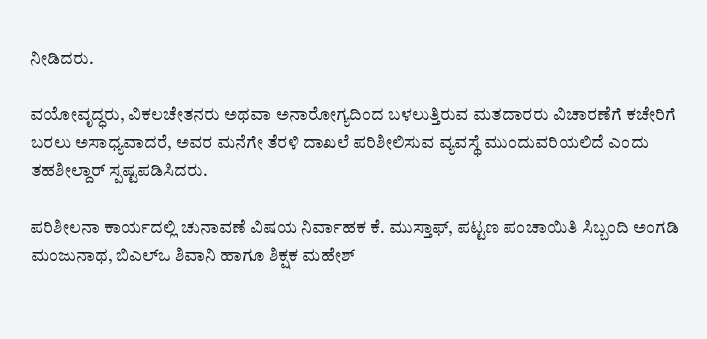ನೀಡಿದರು.

ವಯೋವೃದ್ಧರು, ವಿಕಲಚೇತನರು ಅಥವಾ ಅನಾರೋಗ್ಯದಿಂದ ಬಳಲುತ್ತಿರುವ ಮತದಾರರು ವಿಚಾರಣೆಗೆ ಕಚೇರಿಗೆ ಬರಲು ಅಸಾಧ್ಯವಾದರೆ, ಅವರ ಮನೆಗೇ ತೆರಳಿ ದಾಖಲೆ ಪರಿಶೀಲಿಸುವ ವ್ಯವಸ್ಥೆ ಮುಂದುವರಿಯಲಿದೆ ಎಂದು ತಹಶೀಲ್ದಾರ್ ಸ್ಪಷ್ಟಪಡಿಸಿದರು.

ಪರಿಶೀಲನಾ ಕಾರ್ಯದಲ್ಲಿ ಚುನಾವಣೆ ವಿಷಯ ನಿರ್ವಾಹಕ ಕೆ. ಮುಸ್ತಾಫ್, ಪಟ್ಟಣ ಪಂಚಾಯಿತಿ ಸಿಬ್ಬಂದಿ ಅಂಗಡಿ ಮಂಜುನಾಥ, ಬಿಎಲ್‌ಒ ಶಿವಾನಿ ಹಾಗೂ ಶಿಕ್ಷಕ ಮಹೇಶ್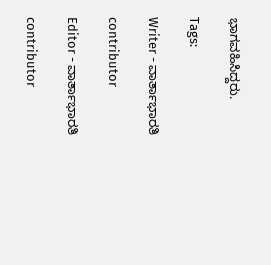ಭಾಗವಹಿಸಿದ್ದರು.

Tags:

Writer - ವಾರ್ತಾಭಾರತಿ

contributor

Editor - ವಾರ್ತಾಭಾರತಿ

contributor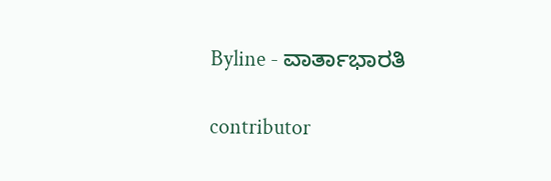Byline - ವಾರ್ತಾಭಾರತಿ

contributor